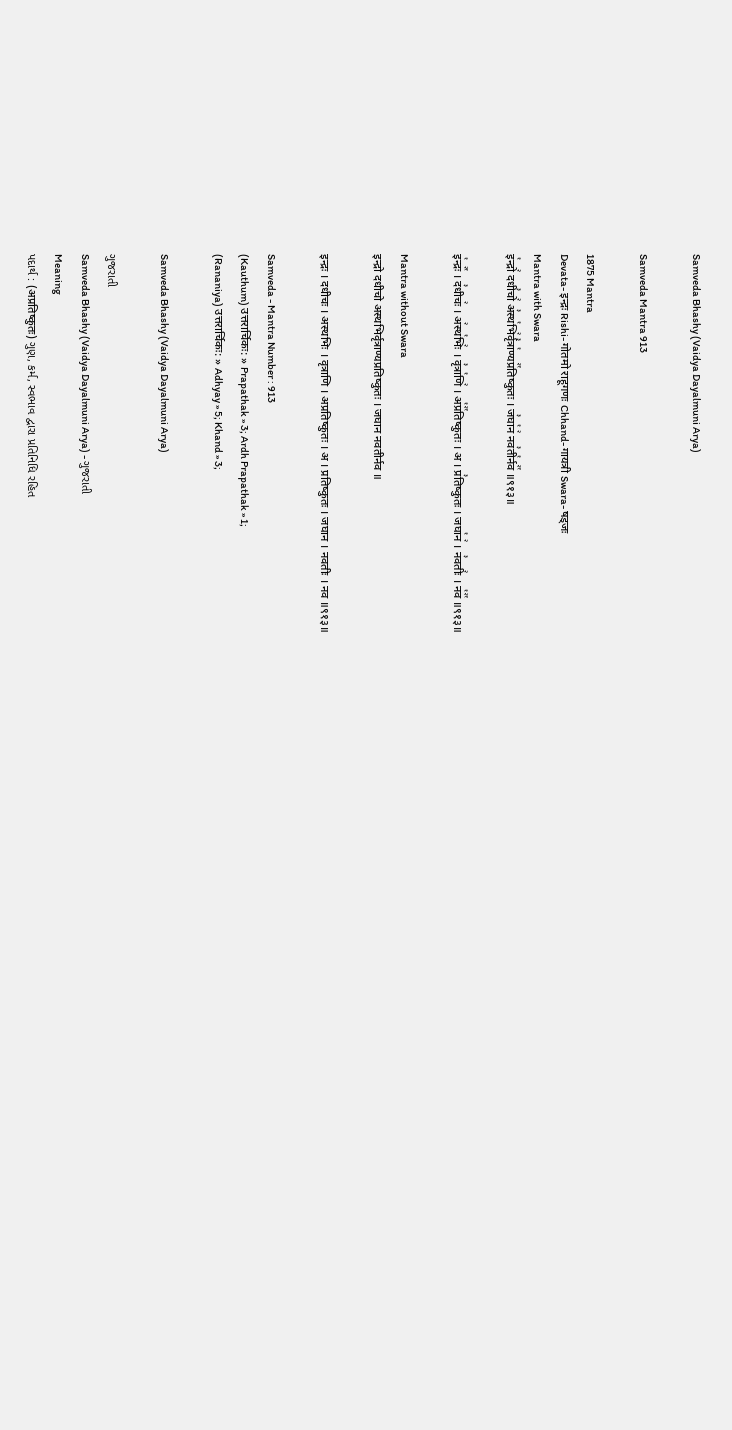Samveda Bhashy (Vaidya Dayalmuni Arya)

Samveda Mantra 913

1875 Mantra
Devata- इन्द्रः Rishi- गोतमो राहूगणः Chhand- गायत्री Swara- षड्जः
Mantra with Swara
इ꣡न्द्रो꣢ दधी꣣चो꣢ अ꣣स्थ꣡भि꣢र्वृ꣣त्रा꣡ण्यप्र꣢꣯तिष्कुतः । ज꣣घा꣡न꣢ नव꣣ती꣡र्नव꣢꣯ ॥९१३॥

इ꣡न्द्रः꣢꣯ । द꣣धीचः꣢ । अ꣢स्थ꣡भिः꣢ । वृ꣣त्रा꣡णि꣢ । अ꣡प्र꣢꣯तिष्कुतः । अ । प्र꣣तिष्कुतः । जघा꣡न꣢ । न꣣वतीः꣢ । न꣡व꣢꣯ ॥९१३॥

Mantra without Swara
इन्द्रो दधीचो अस्थभिर्वृत्राण्यप्रतिष्कुतः । जघान नवतीर्नव ॥

इन्द्रः । दधीचः । अस्थभिः । वृत्राणि । अप्रतिष्कुतः । अ । प्रतिष्कुतः । जघान । नवतीः । नव ॥९१३॥

Samveda - Mantra Number : 913
(Kauthum) उत्तरार्चिकः: » Prapathak » 3; Ardh Prapathak » 1;
(Rananiya) उत्तरार्चिकः: » Adhyay » 5; Khand » 3;

Samveda Bhashy (Vaidya Dayalmuni Arya)

ગુજરાતી
Samveda Bhashy (Vaidya Dayalmuni Arya) - ગુજરાતી
Meaning
પદાર્થ : (अप्रतिष्कुतः) ગુણ, કર્મ, સ્વભાવ દ્વારા પ્રતિનિધિ રહિત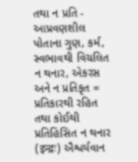તથા ન પ્રતિ - આપ્રવણશીલ પોતાના ગુણ, કર્મ, સ્વભાવથી વિચલિત ન થનાર, એકરસ અને ન પ્રતિકૃત = પ્રતિકારથી રહિત તથા કોઈથી પ્રતિહિંસિત ન થનાર (इन्द्रः) ઐશ્વર્યવાન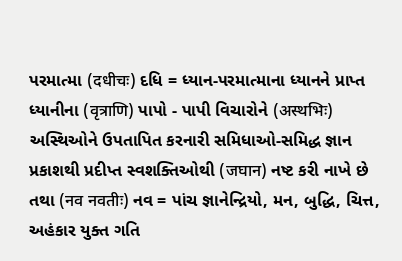પરમાત્મા (दधीचः) દધિ = ધ્યાન-પરમાત્માના ધ્યાનને પ્રાપ્ત ધ્યાનીના (वृत्राणि) પાપો - પાપી વિચારોને (अस्थभिः) અસ્થિઓને ઉપતાપિત કરનારી સમિધાઓ-સમિદ્ધ જ્ઞાન પ્રકાશથી પ્રદીપ્ત સ્વશક્તિઓથી (जघान) નષ્ટ કરી નાખે છે તથા (नव नवतीः) નવ = પાંચ જ્ઞાનેન્દ્રિયો, મન, બુદ્ધિ, ચિત્ત, અહંકાર યુક્ત ગતિ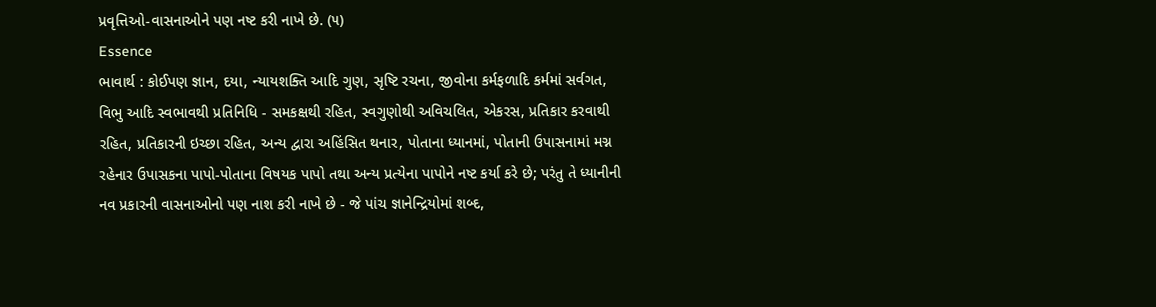પ્રવૃત્તિઓ-વાસનાઓને પણ નષ્ટ કરી નાખે છે. (૫)
Essence
ભાવાર્થ : કોઈપણ જ્ઞાન, દયા, ન્યાયશક્તિ આદિ ગુણ, સૃષ્ટિ રચના, જીવોના કર્મફળાદિ કર્મમાં સર્વગત, વિભુ આદિ સ્વભાવથી પ્રતિનિધિ - સમકક્ષથી રહિત, સ્વગુણોથી અવિચલિત, એકરસ, પ્રતિકાર કરવાથી રહિત, પ્રતિકારની ઇચ્છા રહિત, અન્ય દ્વારા અહિંસિત થનાર, પોતાના ધ્યાનમાં, પોતાની ઉપાસનામાં મગ્ન રહેનાર ઉપાસકના પાપો-પોતાના વિષયક પાપો તથા અન્ય પ્રત્યેના પાપોને નષ્ટ કર્યા કરે છે; પરંતુ તે ધ્યાનીની નવ પ્રકારની વાસનાઓનો પણ નાશ કરી નાખે છે - જે પાંચ જ્ઞાનેન્દ્રિયોમાં શબ્દ,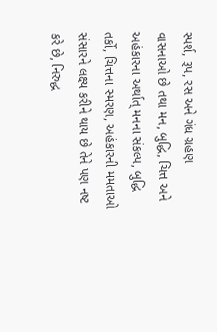સ્પર્શ, રૂપ, રસ અને ગંધ ગ્રહણ વાસનાઓ છે તથા મન, બુદ્ધિ, ચિત્ત અને અહંકારના અર્થાત્ મનના સંકલ્પ, બુદ્ધિ તર્કો, ચિત્તના સ્મરણ, અહંકારની મમતાઓ સંસારને લક્ષ્ય કરીને થાય છે તેને પણ નષ્ટ કરે છે, નિરુદ્ધ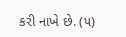કરી નાખે છે. (૫)